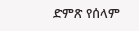ድምጽ የሰላም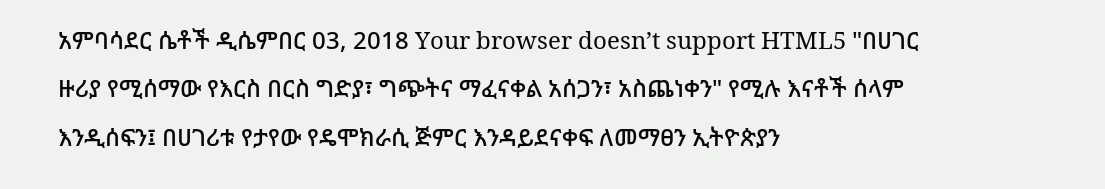አምባሳደር ሴቶች ዲሴምበር 03, 2018 Your browser doesn’t support HTML5 "በሀገር ዙሪያ የሚሰማው የእርስ በርስ ግድያ፣ ግጭትና ማፈናቀል አሰጋን፣ አስጨነቀን" የሚሉ እናቶች ሰላም እንዲሰፍን፤ በሀገሪቱ የታየው የዴሞክራሲ ጅምር እንዳይደናቀፍ ለመማፀን ኢትዮጵያን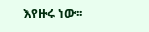እየዙሩ ነው፡፡